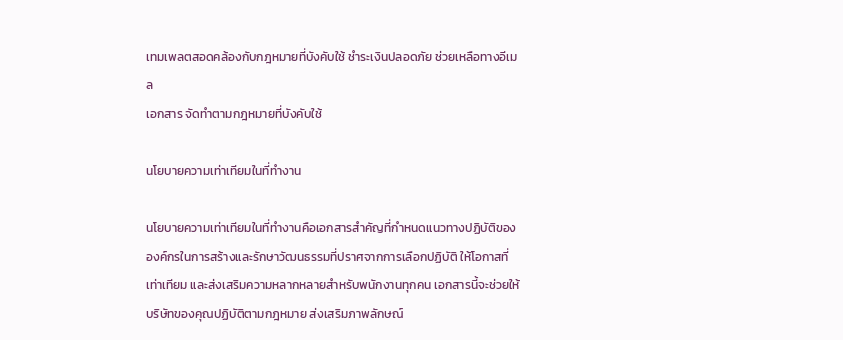เทมเพลตสอดคล้องกับกฎหมายที่บังคับใช้ ชำระเงินปลอดภัย ช่วยเหลือทางอีเมล
เอกสาร จัดทำตามกฎหมายที่บังคับใช้

นโยบายความเท่าเทียมในที่ทำงาน

นโยบายความเท่าเทียมในที่ทำงานคือเอกสารสำคัญที่กำหนดแนวทางปฏิบัติขององค์กรในการสร้างและรักษาวัฒนธรรมที่ปราศจากการเลือกปฏิบัติ ให้โอกาสที่เท่าเทียม และส่งเสริมความหลากหลายสำหรับพนักงานทุกคน เอกสารนี้จะช่วยให้บริษัทของคุณปฏิบัติตามกฎหมาย ส่งเสริมภาพลักษณ์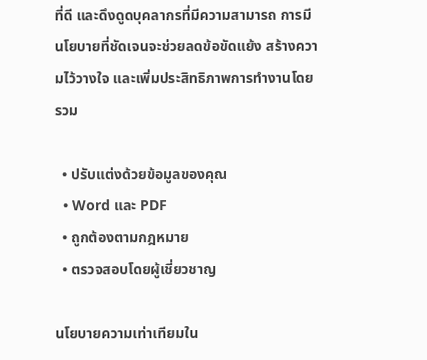ที่ดี และดึงดูดบุคลากรที่มีความสามารถ การมีนโยบายที่ชัดเจนจะช่วยลดข้อขัดแย้ง สร้างความไว้วางใจ และเพิ่มประสิทธิภาพการทำงานโดยรวม

  • ปรับแต่งด้วยข้อมูลของคุณ
  • Word และ PDF
  • ถูกต้องตามกฎหมาย
  • ตรวจสอบโดยผู้เชี่ยวชาญ

นโยบายความเท่าเทียมใน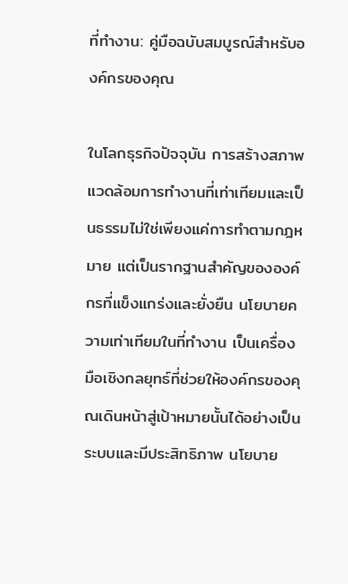ที่ทำงาน: คู่มือฉบับสมบูรณ์สำหรับองค์กรของคุณ

ในโลกธุรกิจปัจจุบัน การสร้างสภาพแวดล้อมการทำงานที่เท่าเทียมและเป็นธรรมไม่ใช่เพียงแค่การทำตามกฎหมาย แต่เป็นรากฐานสำคัญขององค์กรที่แข็งแกร่งและยั่งยืน นโยบายความเท่าเทียมในที่ทำงาน เป็นเครื่องมือเชิงกลยุทธ์ที่ช่วยให้องค์กรของคุณเดินหน้าสู่เป้าหมายนั้นได้อย่างเป็นระบบและมีประสิทธิภาพ นโยบาย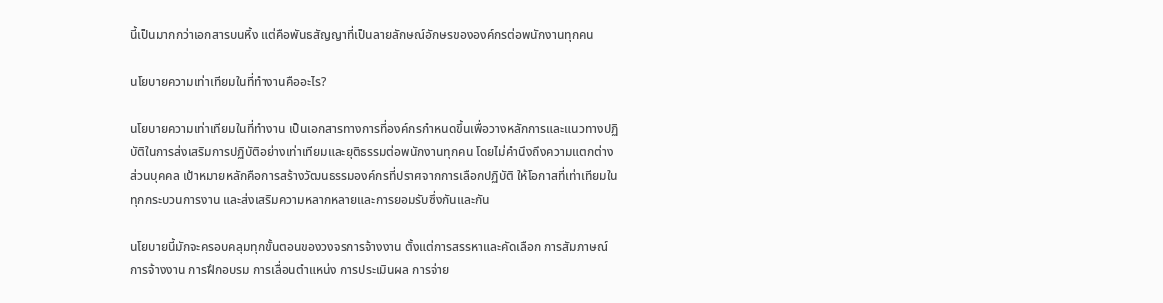นี้เป็นมากกว่าเอกสารบนหิ้ง แต่คือพันธสัญญาที่เป็นลายลักษณ์อักษรขององค์กรต่อพนักงานทุกคน

นโยบายความเท่าเทียมในที่ทำงานคืออะไร?

นโยบายความเท่าเทียมในที่ทำงาน เป็นเอกสารทางการที่องค์กรกำหนดขึ้นเพื่อวางหลักการและแนวทางปฏิบัติในการส่งเสริมการปฏิบัติอย่างเท่าเทียมและยุติธรรมต่อพนักงานทุกคน โดยไม่คำนึงถึงความแตกต่างส่วนบุคคล เป้าหมายหลักคือการสร้างวัฒนธรรมองค์กรที่ปราศจากการเลือกปฏิบัติ ให้โอกาสที่เท่าเทียมในทุกกระบวนการงาน และส่งเสริมความหลากหลายและการยอมรับซึ่งกันและกัน

นโยบายนี้มักจะครอบคลุมทุกขั้นตอนของวงจรการจ้างงาน ตั้งแต่การสรรหาและคัดเลือก การสัมภาษณ์ การจ้างงาน การฝึกอบรม การเลื่อนตำแหน่ง การประเมินผล การจ่าย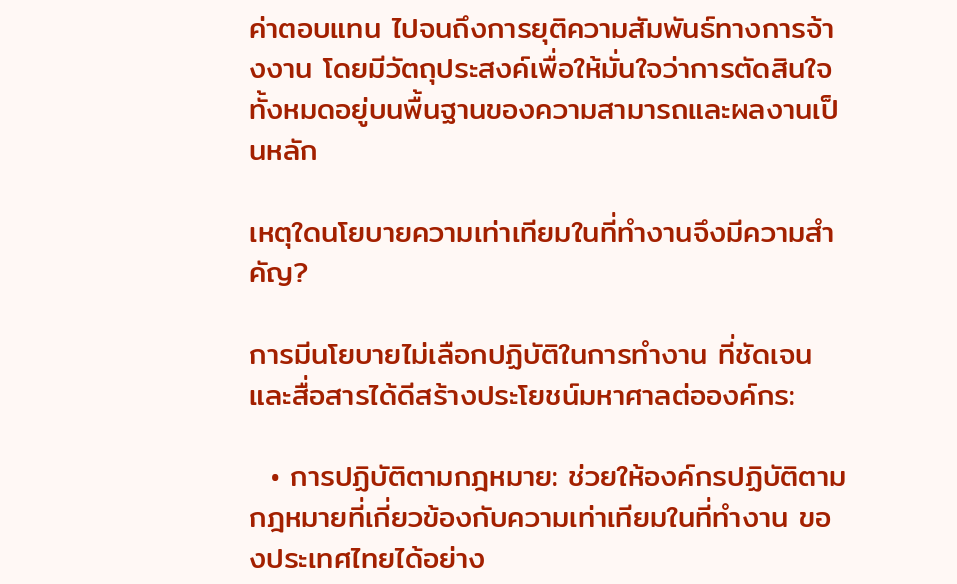ค่าตอบแทน ไปจนถึงการยุติความสัมพันธ์ทางการจ้างงาน โดยมีวัตถุประสงค์เพื่อให้มั่นใจว่าการตัดสินใจทั้งหมดอยู่บนพื้นฐานของความสามารถและผลงานเป็นหลัก

เหตุใดนโยบายความเท่าเทียมในที่ทำงานจึงมีความสำคัญ?

การมีนโยบายไม่เลือกปฏิบัติในการทำงาน ที่ชัดเจนและสื่อสารได้ดีสร้างประโยชน์มหาศาลต่อองค์กร:

  • การปฏิบัติตามกฎหมาย: ช่วยให้องค์กรปฏิบัติตามกฎหมายที่เกี่ยวข้องกับความเท่าเทียมในที่ทำงาน ของประเทศไทยได้อย่าง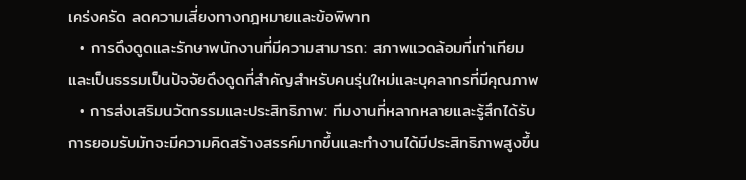เคร่งครัด ลดความเสี่ยงทางกฎหมายและข้อพิพาท
  • การดึงดูดและรักษาพนักงานที่มีความสามารถ: สภาพแวดล้อมที่เท่าเทียมและเป็นธรรมเป็นปัจจัยดึงดูดที่สำคัญสำหรับคนรุ่นใหม่และบุคลากรที่มีคุณภาพ
  • การส่งเสริมนวัตกรรมและประสิทธิภาพ: ทีมงานที่หลากหลายและรู้สึกได้รับการยอมรับมักจะมีความคิดสร้างสรรค์มากขึ้นและทำงานได้มีประสิทธิภาพสูงขึ้น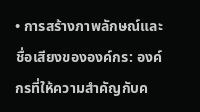• การสร้างภาพลักษณ์และชื่อเสียงขององค์กร: องค์กรที่ให้ความสำคัญกับค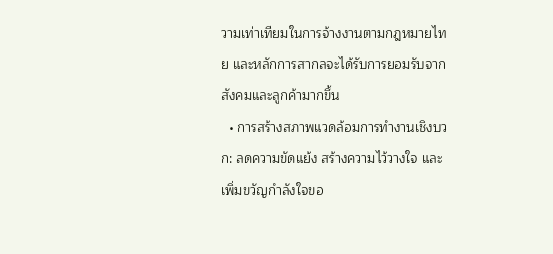วามเท่าเทียมในการจ้างงานตามกฎหมายไทย และหลักการสากลจะได้รับการยอมรับจากสังคมและลูกค้ามากขึ้น
  • การสร้างสภาพแวดล้อมการทำงานเชิงบวก: ลดความขัดแย้ง สร้างความไว้วางใจ และเพิ่มขวัญกำลังใจขอ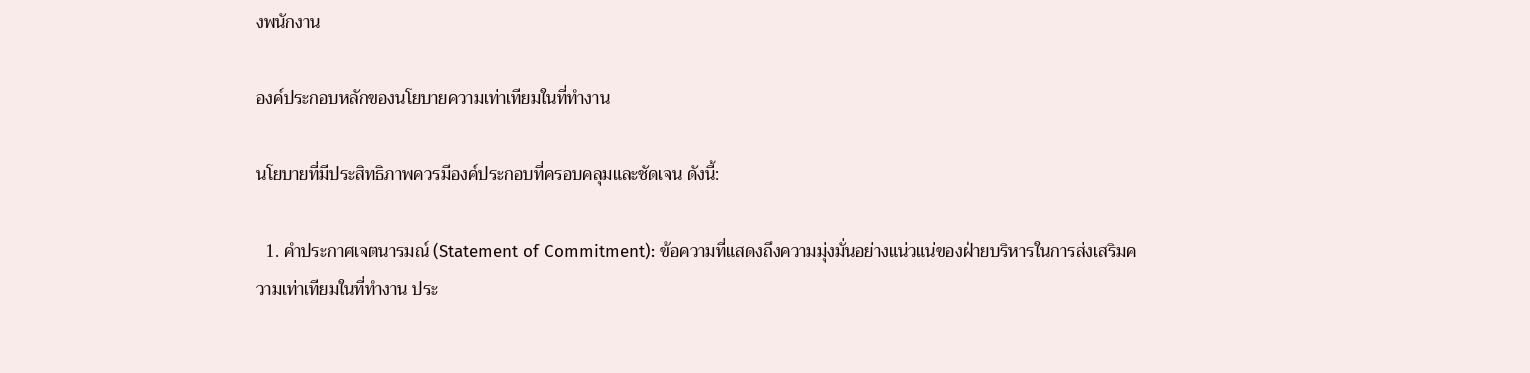งพนักงาน

องค์ประกอบหลักของนโยบายความเท่าเทียมในที่ทำงาน

นโยบายที่มีประสิทธิภาพควรมีองค์ประกอบที่ครอบคลุมและชัดเจน ดังนี้:

  1. คำประกาศเจตนารมณ์ (Statement of Commitment): ข้อความที่แสดงถึงความมุ่งมั่นอย่างแน่วแน่ของฝ่ายบริหารในการส่งเสริมความเท่าเทียมในที่ทำงาน ประ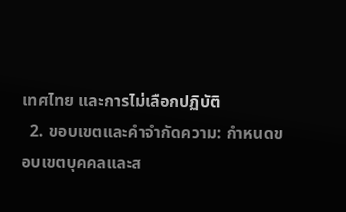เทศไทย และการไม่เลือกปฏิบัติ
  2. ขอบเขตและคำจำกัดความ: กำหนดขอบเขตบุคคลและส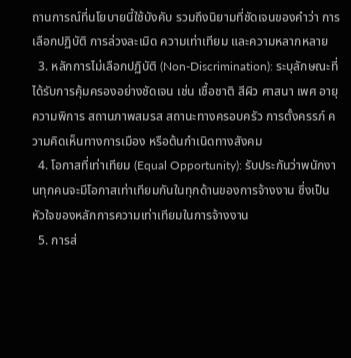ถานการณ์ที่นโยบายนี้ใช้บังคับ รวมถึงนิยามที่ชัดเจนของคำว่า การเลือกปฏิบัติ การล่วงละเมิด ความเท่าเทียม และความหลากหลาย
  3. หลักการไม่เลือกปฏิบัติ (Non-Discrimination): ระบุลักษณะที่ได้รับการคุ้มครองอย่างชัดเจน เช่น เชื้อชาติ สีผิว ศาสนา เพศ อายุ ความพิการ สถานภาพสมรส สถานะทางครอบครัว การตั้งครรภ์ ความคิดเห็นทางการเมือง หรือต้นกำเนิดทางสังคม
  4. โอกาสที่เท่าเทียม (Equal Opportunity): รับประกันว่าพนักงานทุกคนจะมีโอกาสเท่าเทียมกันในทุกด้านของการจ้างงาน ซึ่งเป็นหัวใจของหลักการความเท่าเทียมในการจ้างงาน
  5. การส่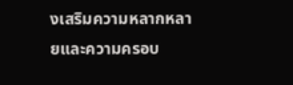งเสริมความหลากหลายและความครอบ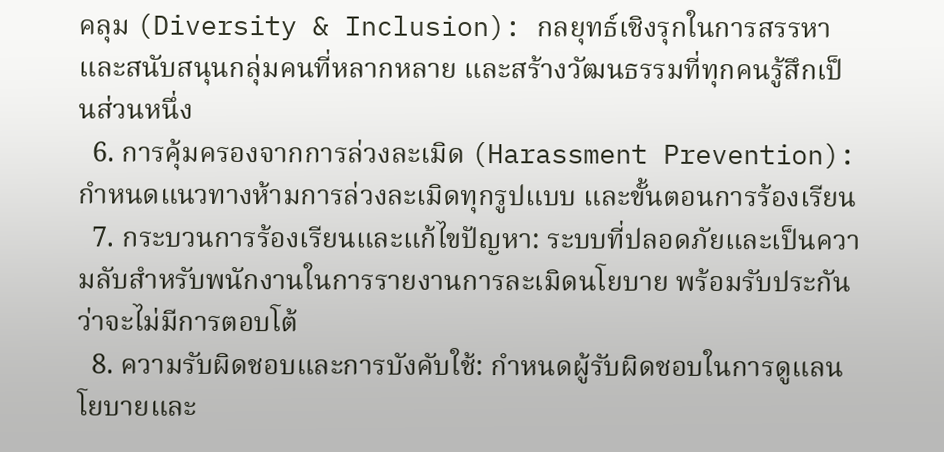คลุม (Diversity & Inclusion): กลยุทธ์เชิงรุกในการสรรหาและสนับสนุนกลุ่มคนที่หลากหลาย และสร้างวัฒนธรรมที่ทุกคนรู้สึกเป็นส่วนหนึ่ง
  6. การคุ้มครองจากการล่วงละเมิด (Harassment Prevention): กำหนดแนวทางห้ามการล่วงละเมิดทุกรูปแบบ และขั้นตอนการร้องเรียน
  7. กระบวนการร้องเรียนและแก้ไขปัญหา: ระบบที่ปลอดภัยและเป็นความลับสำหรับพนักงานในการรายงานการละเมิดนโยบาย พร้อมรับประกันว่าจะไม่มีการตอบโต้
  8. ความรับผิดชอบและการบังคับใช้: กำหนดผู้รับผิดชอบในการดูแลนโยบายและ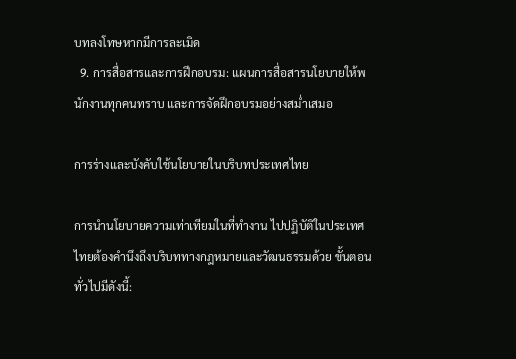บทลงโทษหากมีการละเมิด
  9. การสื่อสารและการฝึกอบรม: แผนการสื่อสารนโยบายให้พนักงานทุกคนทราบ และการจัดฝึกอบรมอย่างสม่ำเสมอ

การร่างและบังคับใช้นโยบายในบริบทประเทศไทย

การนำนโยบายความเท่าเทียมในที่ทำงาน ไปปฏิบัติในประเทศไทยต้องคำนึงถึงบริบททางกฎหมายและวัฒนธรรมด้วย ขั้นตอนทั่วไปมีดังนี้: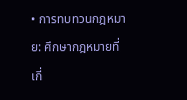• การทบทวนกฎหมาย: ศึกษากฎหมายที่เกี่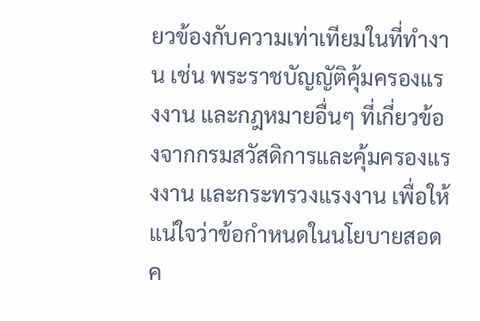ยวข้องกับความเท่าเทียมในที่ทำงาน เช่น พระราชบัญญัติคุ้มครองแรงงาน และกฎหมายอื่นๆ ที่เกี่ยวข้องจากกรมสวัสดิการและคุ้มครองแรงงาน และกระทรวงแรงงาน เพื่อให้แน่ใจว่าข้อกำหนดในนโยบายสอดค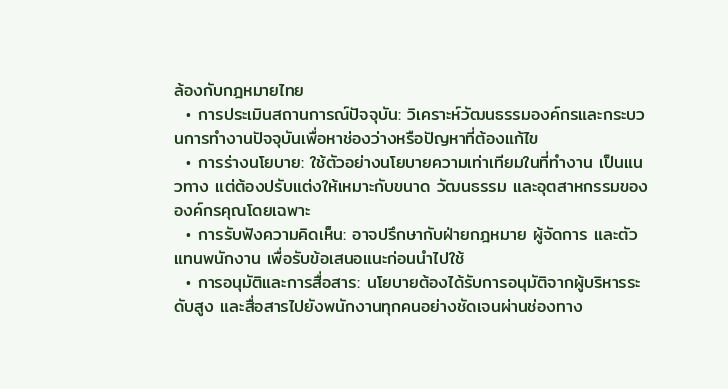ล้องกับกฎหมายไทย
  • การประเมินสถานการณ์ปัจจุบัน: วิเคราะห์วัฒนธรรมองค์กรและกระบวนการทำงานปัจจุบันเพื่อหาช่องว่างหรือปัญหาที่ต้องแก้ไข
  • การร่างนโยบาย: ใช้ตัวอย่างนโยบายความเท่าเทียมในที่ทำงาน เป็นแนวทาง แต่ต้องปรับแต่งให้เหมาะกับขนาด วัฒนธรรม และอุตสาหกรรมขององค์กรคุณโดยเฉพาะ
  • การรับฟังความคิดเห็น: อาจปรึกษากับฝ่ายกฎหมาย ผู้จัดการ และตัวแทนพนักงาน เพื่อรับข้อเสนอแนะก่อนนำไปใช้
  • การอนุมัติและการสื่อสาร: นโยบายต้องได้รับการอนุมัติจากผู้บริหารระดับสูง และสื่อสารไปยังพนักงานทุกคนอย่างชัดเจนผ่านช่องทาง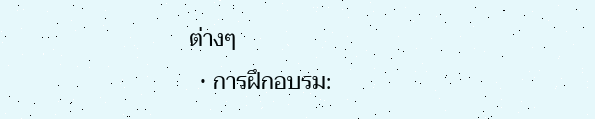ต่างๆ
  • การฝึกอบรม: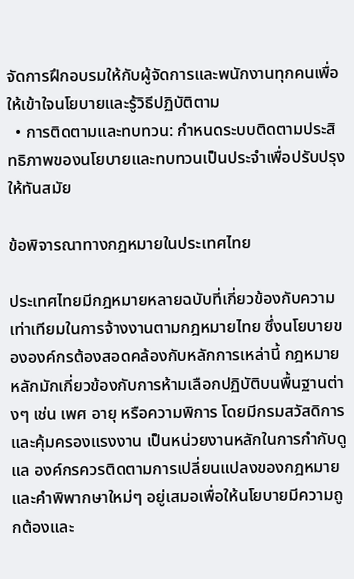จัดการฝึกอบรมให้กับผู้จัดการและพนักงานทุกคนเพื่อให้เข้าใจนโยบายและรู้วิธีปฏิบัติตาม
  • การติดตามและทบทวน: กำหนดระบบติดตามประสิทธิภาพของนโยบายและทบทวนเป็นประจำเพื่อปรับปรุงให้ทันสมัย

ข้อพิจารณาทางกฎหมายในประเทศไทย

ประเทศไทยมีกฎหมายหลายฉบับที่เกี่ยวข้องกับความเท่าเทียมในการจ้างงานตามกฎหมายไทย ซึ่งนโยบายขององค์กรต้องสอดคล้องกับหลักการเหล่านี้ กฎหมายหลักมักเกี่ยวข้องกับการห้ามเลือกปฏิบัติบนพื้นฐานต่างๆ เช่น เพศ อายุ หรือความพิการ โดยมีกรมสวัสดิการและคุ้มครองแรงงาน เป็นหน่วยงานหลักในการกำกับดูแล องค์กรควรติดตามการเปลี่ยนแปลงของกฎหมายและคำพิพากษาใหม่ๆ อยู่เสมอเพื่อให้นโยบายมีความถูกต้องและ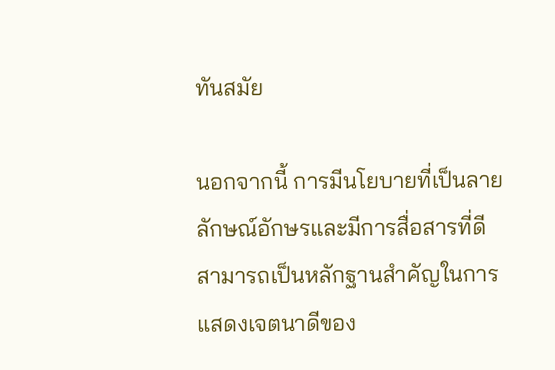ทันสมัย

นอกจากนี้ การมีนโยบายที่เป็นลายลักษณ์อักษรและมีการสื่อสารที่ดีสามารถเป็นหลักฐานสำคัญในการแสดงเจตนาดีของ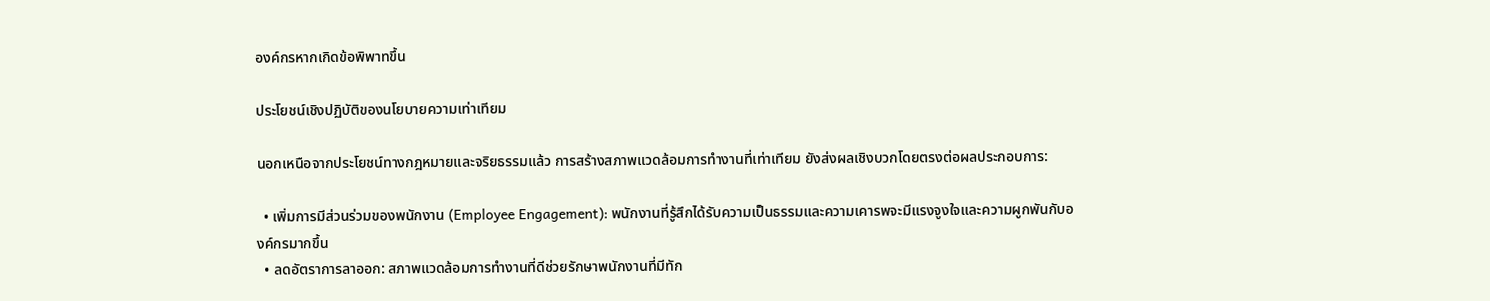องค์กรหากเกิดข้อพิพาทขึ้น

ประโยชน์เชิงปฏิบัติของนโยบายความเท่าเทียม

นอกเหนือจากประโยชน์ทางกฎหมายและจริยธรรมแล้ว การสร้างสภาพแวดล้อมการทำงานที่เท่าเทียม ยังส่งผลเชิงบวกโดยตรงต่อผลประกอบการ:

  • เพิ่มการมีส่วนร่วมของพนักงาน (Employee Engagement): พนักงานที่รู้สึกได้รับความเป็นธรรมและความเคารพจะมีแรงจูงใจและความผูกพันกับองค์กรมากขึ้น
  • ลดอัตราการลาออก: สภาพแวดล้อมการทำงานที่ดีช่วยรักษาพนักงานที่มีทัก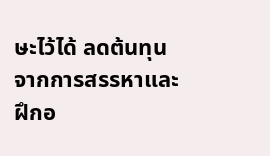ษะไว้ได้ ลดต้นทุนจากการสรรหาและฝึกอ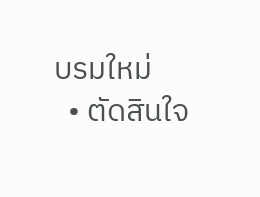บรมใหม่
  • ตัดสินใจ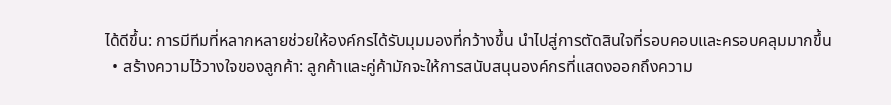ได้ดีขึ้น: การมีทีมที่หลากหลายช่วยให้องค์กรได้รับมุมมองที่กว้างขึ้น นำไปสู่การตัดสินใจที่รอบคอบและครอบคลุมมากขึ้น
  • สร้างความไว้วางใจของลูกค้า: ลูกค้าและคู่ค้ามักจะให้การสนับสนุนองค์กรที่แสดงออกถึงความ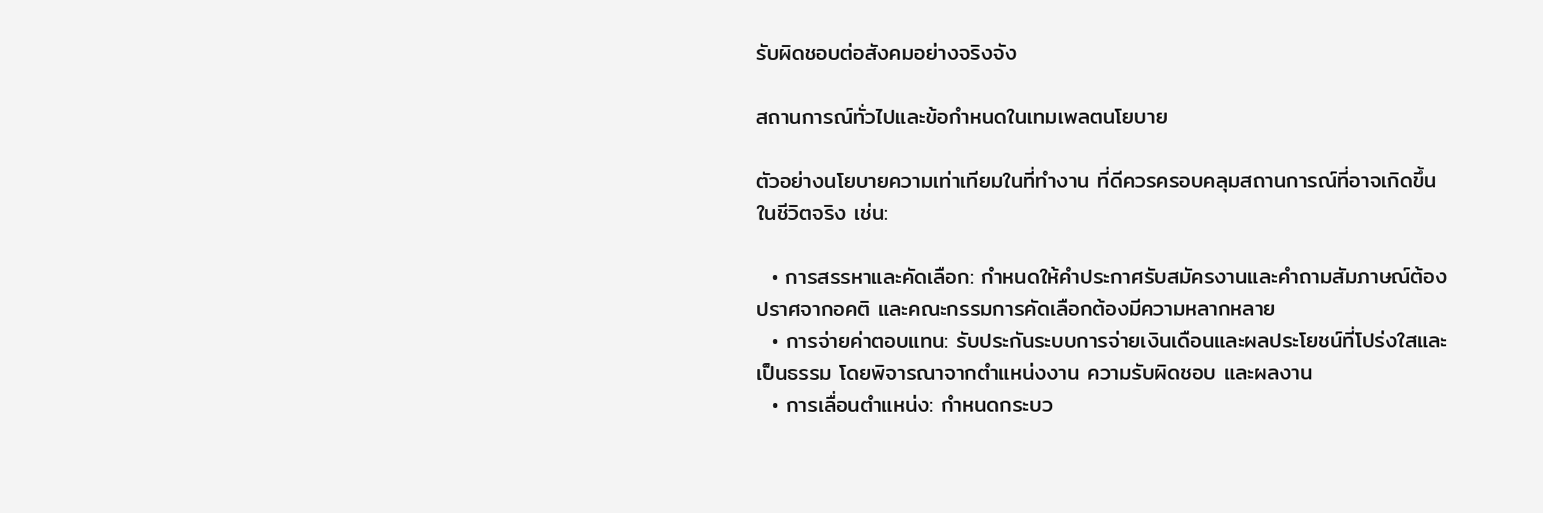รับผิดชอบต่อสังคมอย่างจริงจัง

สถานการณ์ทั่วไปและข้อกำหนดในเทมเพลตนโยบาย

ตัวอย่างนโยบายความเท่าเทียมในที่ทำงาน ที่ดีควรครอบคลุมสถานการณ์ที่อาจเกิดขึ้นในชีวิตจริง เช่น:

  • การสรรหาและคัดเลือก: กำหนดให้คำประกาศรับสมัครงานและคำถามสัมภาษณ์ต้องปราศจากอคติ และคณะกรรมการคัดเลือกต้องมีความหลากหลาย
  • การจ่ายค่าตอบแทน: รับประกันระบบการจ่ายเงินเดือนและผลประโยชน์ที่โปร่งใสและเป็นธรรม โดยพิจารณาจากตำแหน่งงาน ความรับผิดชอบ และผลงาน
  • การเลื่อนตำแหน่ง: กำหนดกระบว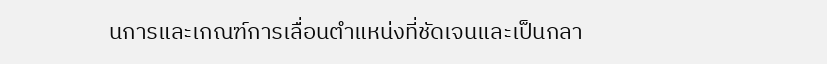นการและเกณฑ์การเลื่อนตำแหน่งที่ชัดเจนและเป็นกลา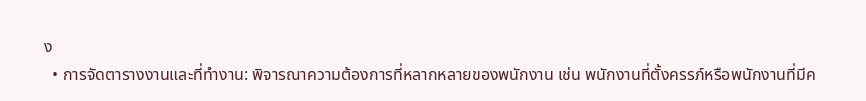ง
  • การจัดตารางงานและที่ทำงาน: พิจารณาความต้องการที่หลากหลายของพนักงาน เช่น พนักงานที่ตั้งครรภ์หรือพนักงานที่มีค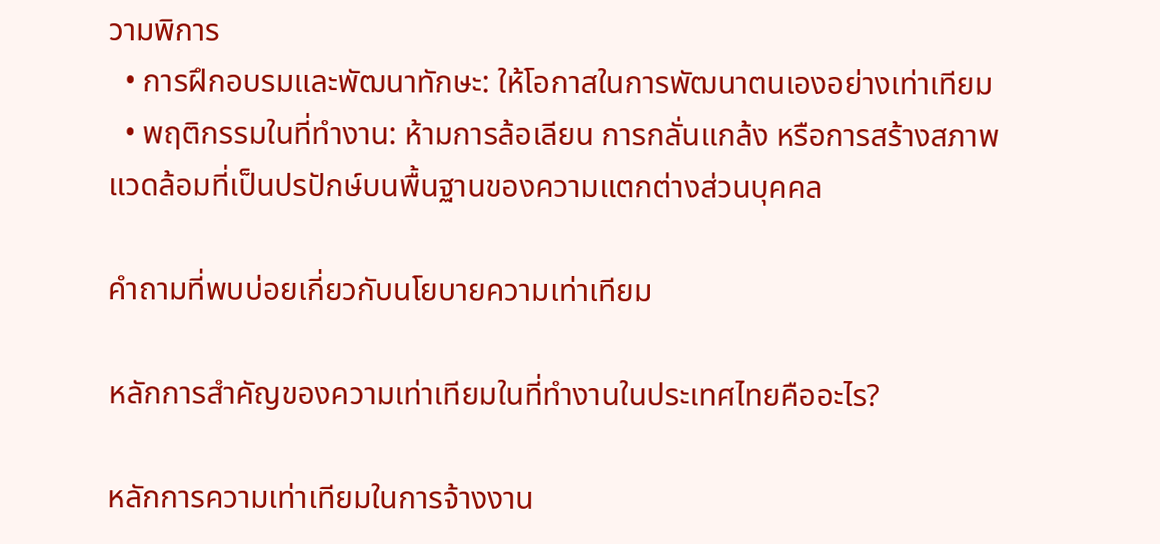วามพิการ
  • การฝึกอบรมและพัฒนาทักษะ: ให้โอกาสในการพัฒนาตนเองอย่างเท่าเทียม
  • พฤติกรรมในที่ทำงาน: ห้ามการล้อเลียน การกลั่นแกล้ง หรือการสร้างสภาพแวดล้อมที่เป็นปรปักษ์บนพื้นฐานของความแตกต่างส่วนบุคคล

คำถามที่พบบ่อยเกี่ยวกับนโยบายความเท่าเทียม

หลักการสำคัญของความเท่าเทียมในที่ทำงานในประเทศไทยคืออะไร?

หลักการความเท่าเทียมในการจ้างงาน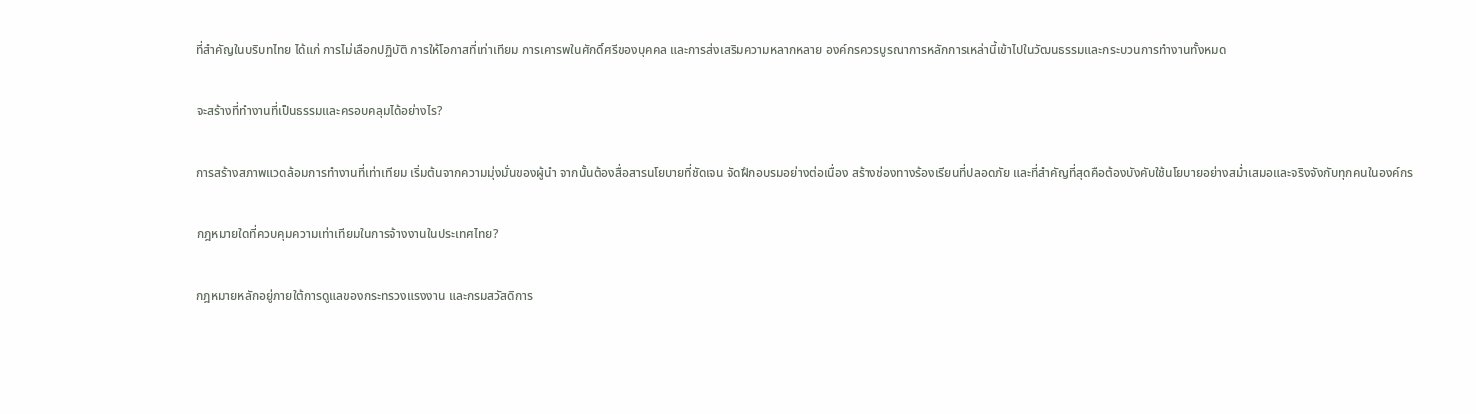ที่สำคัญในบริบทไทย ได้แก่ การไม่เลือกปฏิบัติ การให้โอกาสที่เท่าเทียม การเคารพในศักดิ์ศรีของบุคคล และการส่งเสริมความหลากหลาย องค์กรควรบูรณาการหลักการเหล่านี้เข้าไปในวัฒนธรรมและกระบวนการทำงานทั้งหมด

จะสร้างที่ทำงานที่เป็นธรรมและครอบคลุมได้อย่างไร?

การสร้างสภาพแวดล้อมการทำงานที่เท่าเทียม เริ่มต้นจากความมุ่งมั่นของผู้นำ จากนั้นต้องสื่อสารนโยบายที่ชัดเจน จัดฝึกอบรมอย่างต่อเนื่อง สร้างช่องทางร้องเรียนที่ปลอดภัย และที่สำคัญที่สุดคือต้องบังคับใช้นโยบายอย่างสม่ำเสมอและจริงจังกับทุกคนในองค์กร

กฎหมายใดที่ควบคุมความเท่าเทียมในการจ้างงานในประเทศไทย?

กฎหมายหลักอยู่ภายใต้การดูแลของกระทรวงแรงงาน และกรมสวัสดิการ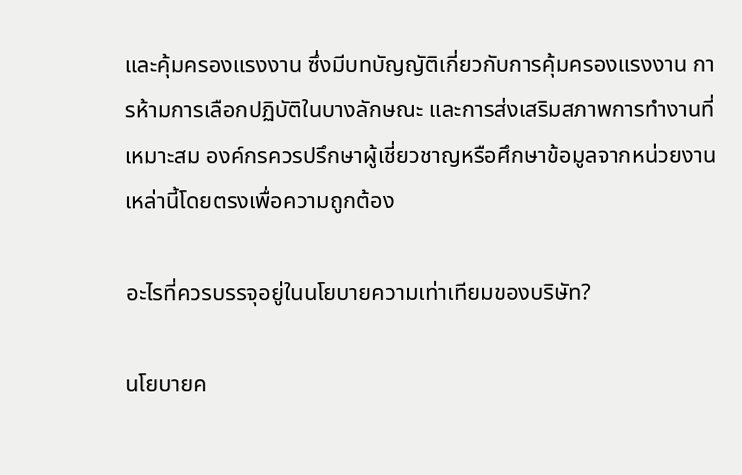และคุ้มครองแรงงาน ซึ่งมีบทบัญญัติเกี่ยวกับการคุ้มครองแรงงาน การห้ามการเลือกปฏิบัติในบางลักษณะ และการส่งเสริมสภาพการทำงานที่เหมาะสม องค์กรควรปรึกษาผู้เชี่ยวชาญหรือศึกษาข้อมูลจากหน่วยงานเหล่านี้โดยตรงเพื่อความถูกต้อง

อะไรที่ควรบรรจุอยู่ในนโยบายความเท่าเทียมของบริษัท?

นโยบายค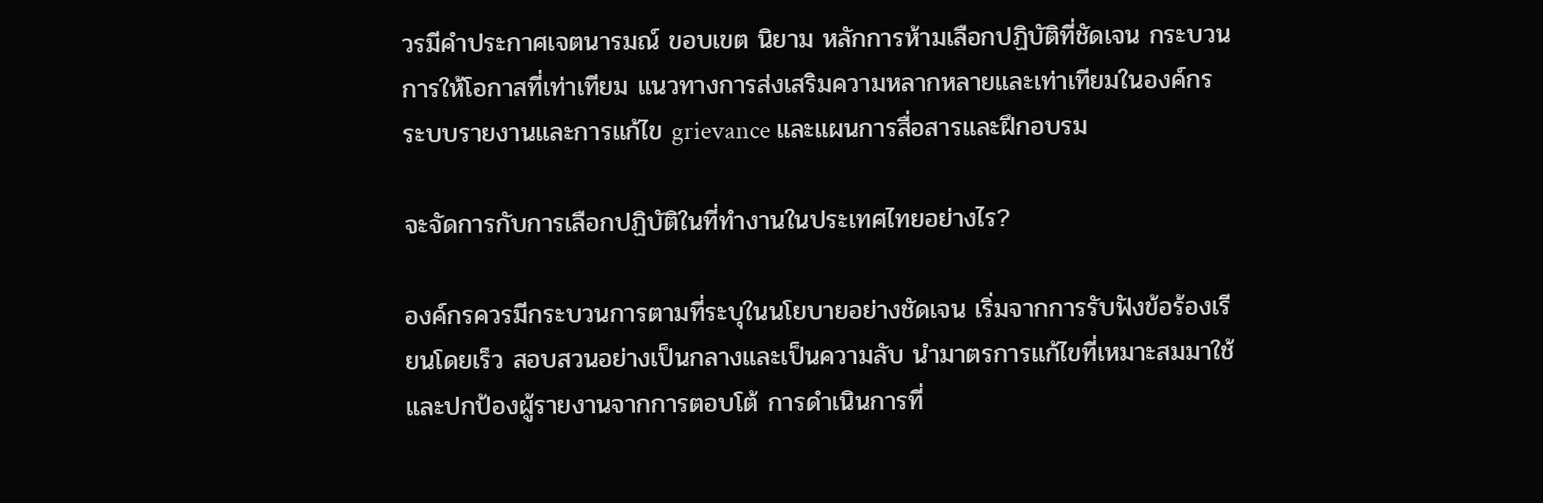วรมีคำประกาศเจตนารมณ์ ขอบเขต นิยาม หลักการห้ามเลือกปฏิบัติที่ชัดเจน กระบวนการให้โอกาสที่เท่าเทียม แนวทางการส่งเสริมความหลากหลายและเท่าเทียมในองค์กร ระบบรายงานและการแก้ไข grievance และแผนการสื่อสารและฝึกอบรม

จะจัดการกับการเลือกปฏิบัติในที่ทำงานในประเทศไทยอย่างไร?

องค์กรควรมีกระบวนการตามที่ระบุในนโยบายอย่างชัดเจน เริ่มจากการรับฟังข้อร้องเรียนโดยเร็ว สอบสวนอย่างเป็นกลางและเป็นความลับ นำมาตรการแก้ไขที่เหมาะสมมาใช้ และปกป้องผู้รายงานจากการตอบโต้ การดำเนินการที่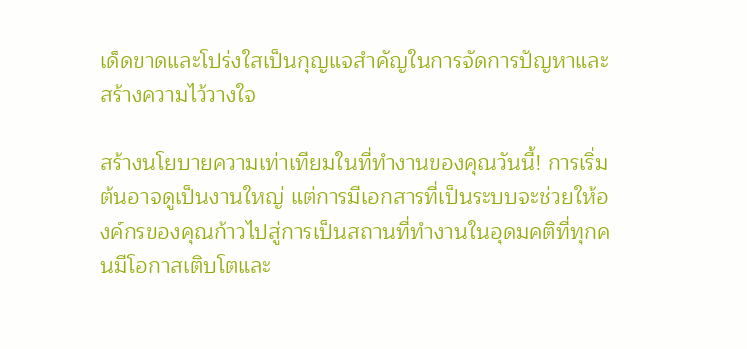เด็ดขาดและโปร่งใสเป็นกุญแจสำคัญในการจัดการปัญหาและสร้างความไว้วางใจ

สร้างนโยบายความเท่าเทียมในที่ทำงานของคุณวันนี้! การเริ่มต้นอาจดูเป็นงานใหญ่ แต่การมีเอกสารที่เป็นระบบจะช่วยให้องค์กรของคุณก้าวไปสู่การเป็นสถานที่ทำงานในอุดมคติที่ทุกคนมีโอกาสเติบโตและ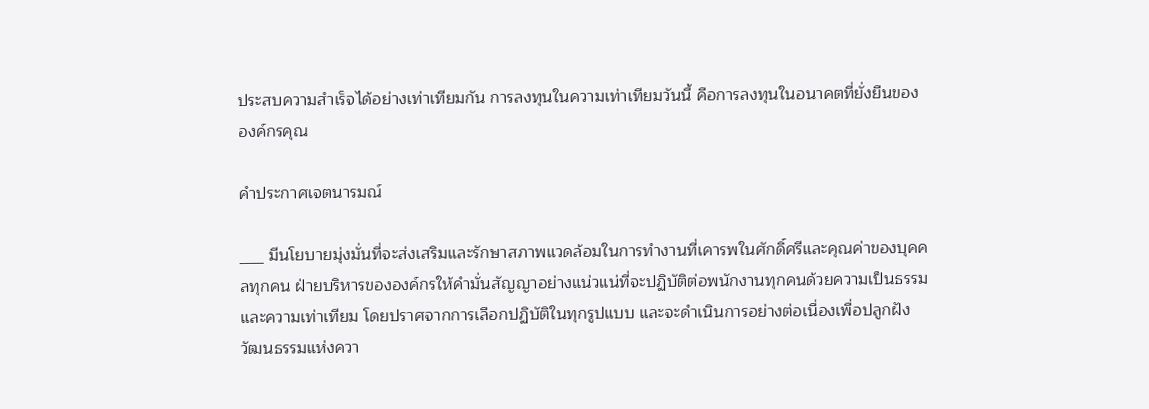ประสบความสำเร็จได้อย่างเท่าเทียมกัน การลงทุนในความเท่าเทียมวันนี้ คือการลงทุนในอนาคตที่ยั่งยืนขององค์กรคุณ

คำประกาศเจตนารมณ์

___ มีนโยบายมุ่งมั่นที่จะส่งเสริมและรักษาสภาพแวดล้อมในการทำงานที่เคารพในศักดิ์ศรีและคุณค่าของบุคคลทุกคน ฝ่ายบริหารขององค์กรให้คำมั่นสัญญาอย่างแน่วแน่ที่จะปฏิบัติต่อพนักงานทุกคนด้วยความเป็นธรรมและความเท่าเทียม โดยปราศจากการเลือกปฏิบัติในทุกรูปแบบ และจะดำเนินการอย่างต่อเนื่องเพื่อปลูกฝังวัฒนธรรมแห่งควา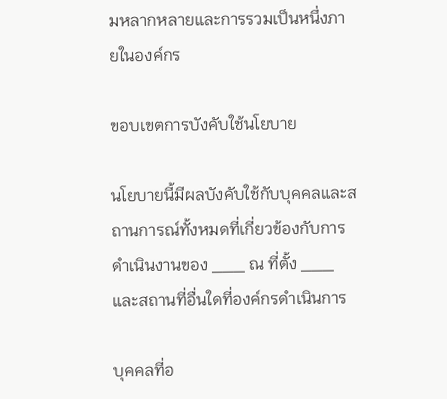มหลากหลายและการรวมเป็นหนึ่งภายในองค์กร

ขอบเขตการบังคับใช้นโยบาย

นโยบายนี้มีผลบังคับใช้กับบุคคลและสถานการณ์ทั้งหมดที่เกี่ยวข้องกับการดำเนินงานของ ___ ณ ที่ตั้ง ___ และสถานที่อื่นใดที่องค์กรดำเนินการ

บุคคลที่อ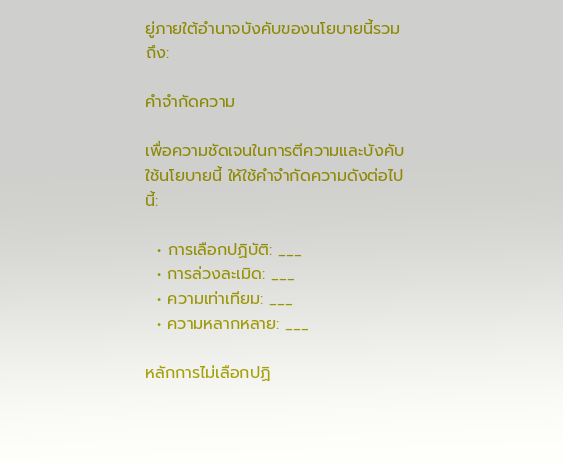ยู่ภายใต้อำนาจบังคับของนโยบายนี้รวมถึง:

คำจำกัดความ

เพื่อความชัดเจนในการตีความและบังคับใช้นโยบายนี้ ให้ใช้คำจำกัดความดังต่อไปนี้:

  • การเลือกปฏิบัติ: ___
  • การล่วงละเมิด: ___
  • ความเท่าเทียม: ___
  • ความหลากหลาย: ___

หลักการไม่เลือกปฏิ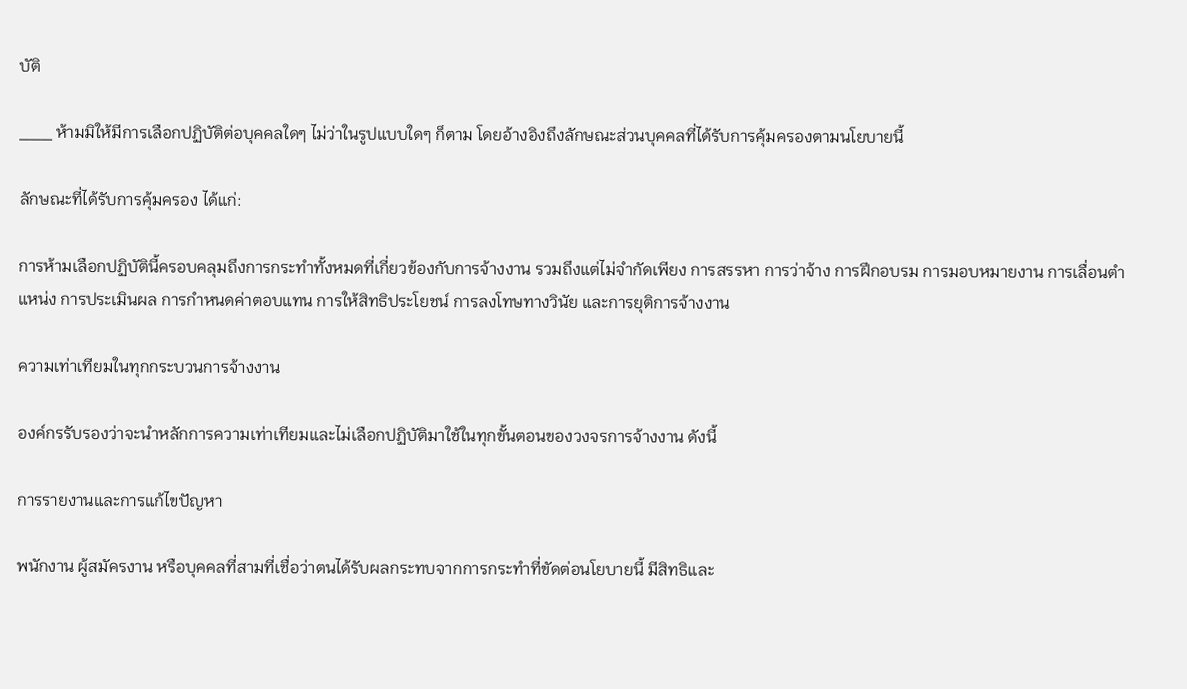บัติ

___ ห้ามมิให้มีการเลือกปฏิบัติต่อบุคคลใดๆ ไม่ว่าในรูปแบบใดๆ ก็ตาม โดยอ้างอิงถึงลักษณะส่วนบุคคลที่ได้รับการคุ้มครองตามนโยบายนี้

ลักษณะที่ได้รับการคุ้มครอง ได้แก่:

การห้ามเลือกปฏิบัตินี้ครอบคลุมถึงการกระทำทั้งหมดที่เกี่ยวข้องกับการจ้างงาน รวมถึงแต่ไม่จำกัดเพียง การสรรหา การว่าจ้าง การฝึกอบรม การมอบหมายงาน การเลื่อนตำแหน่ง การประเมินผล การกำหนดค่าตอบแทน การให้สิทธิประโยชน์ การลงโทษทางวินัย และการยุติการจ้างงาน

ความเท่าเทียมในทุกกระบวนการจ้างงาน

องค์กรรับรองว่าจะนำหลักการความเท่าเทียมและไม่เลือกปฏิบัติมาใช้ในทุกขั้นตอนของวงจรการจ้างงาน ดังนี้

การรายงานและการแก้ไขปัญหา

พนักงาน ผู้สมัครงาน หรือบุคคลที่สามที่เชื่อว่าตนได้รับผลกระทบจากการกระทำที่ขัดต่อนโยบายนี้ มีสิทธิและ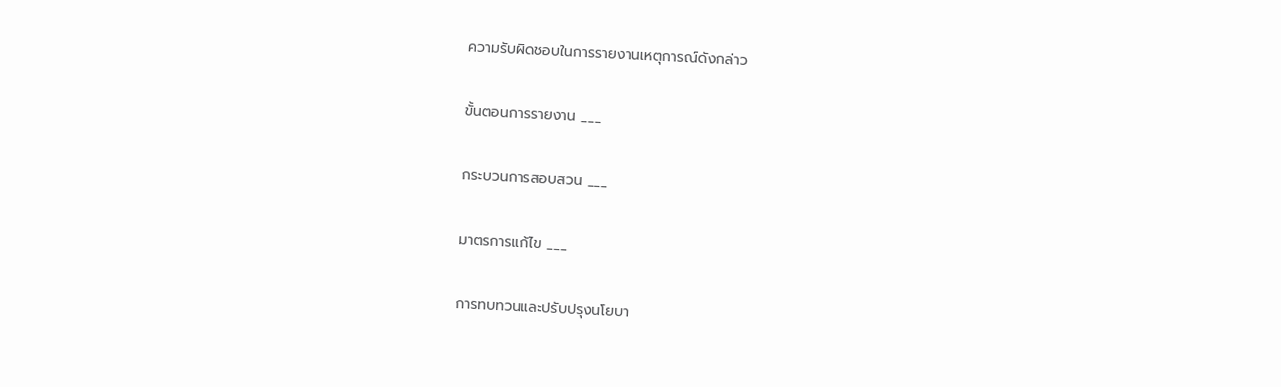ความรับผิดชอบในการรายงานเหตุการณ์ดังกล่าว

ขั้นตอนการรายงาน ___

กระบวนการสอบสวน ___

มาตรการแก้ไข ___

การทบทวนและปรับปรุงนโยบา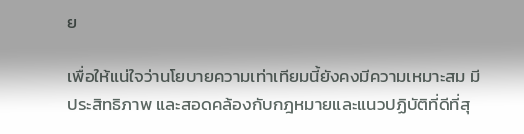ย

เพื่อให้แน่ใจว่านโยบายความเท่าเทียมนี้ยังคงมีความเหมาะสม มีประสิทธิภาพ และสอดคล้องกับกฎหมายและแนวปฏิบัติที่ดีที่สุ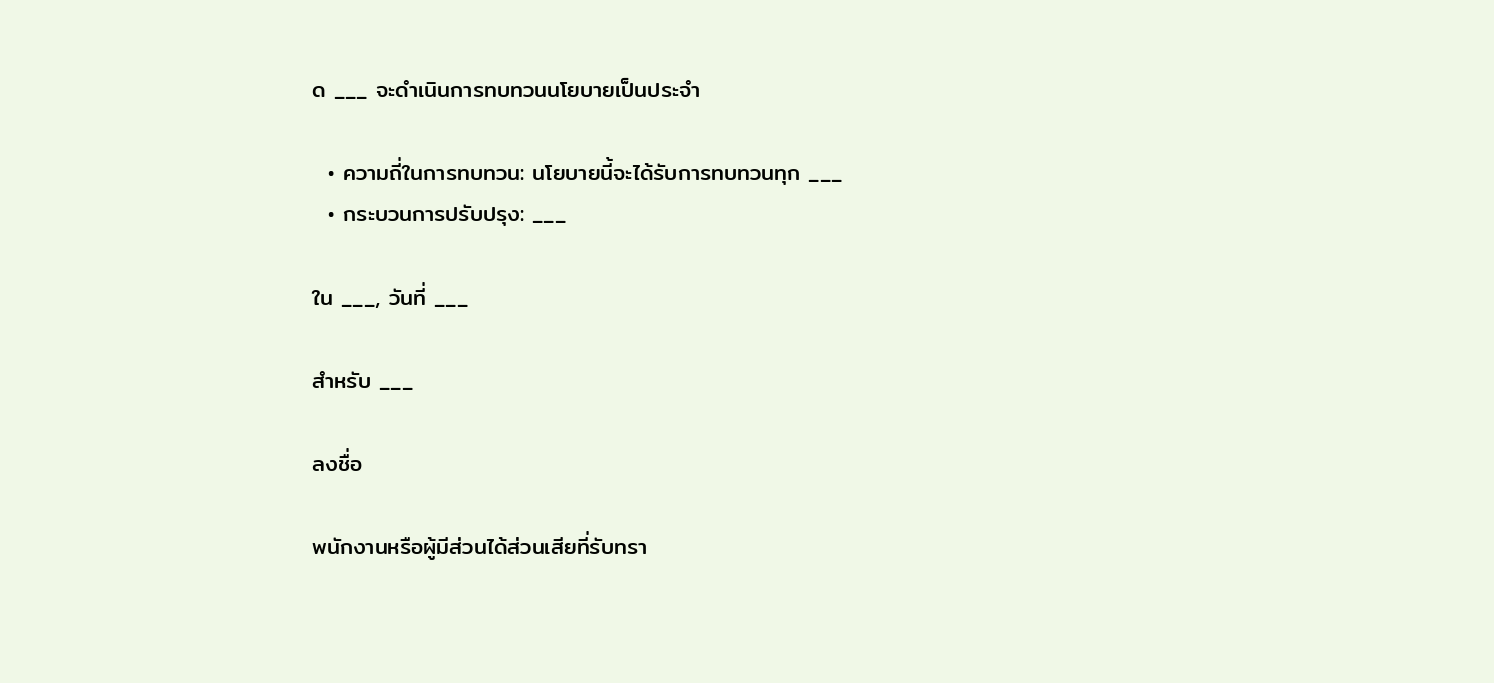ด ___ จะดำเนินการทบทวนนโยบายเป็นประจำ

  • ความถี่ในการทบทวน: นโยบายนี้จะได้รับการทบทวนทุก ___
  • กระบวนการปรับปรุง: ___

ใน ___, วันที่ ___

สำหรับ ___

ลงชื่อ

พนักงานหรือผู้มีส่วนได้ส่วนเสียที่รับทรา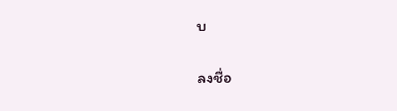บ

ลงชื่อ